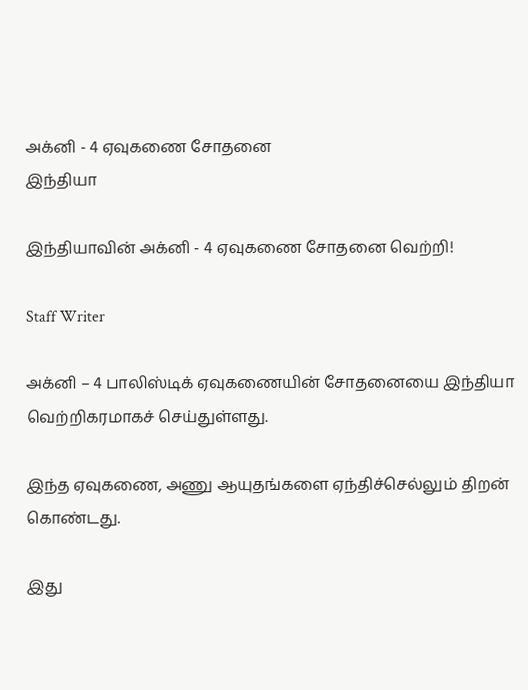அக்னி - 4 ஏவுகணை சோதனை
இந்தியா

இந்தியாவின் அக்னி - 4 ஏவுகணை சோதனை வெற்றி!

Staff Writer

அக்னி – 4 பாலிஸ்டிக் ஏவுகணையின் சோதனையை இந்தியா வெற்றிகரமாகச் செய்துள்ளது.

இந்த ஏவுகணை, அணு ஆயுதங்களை ஏந்திச்செல்லும் திறன் கொண்டது.

இது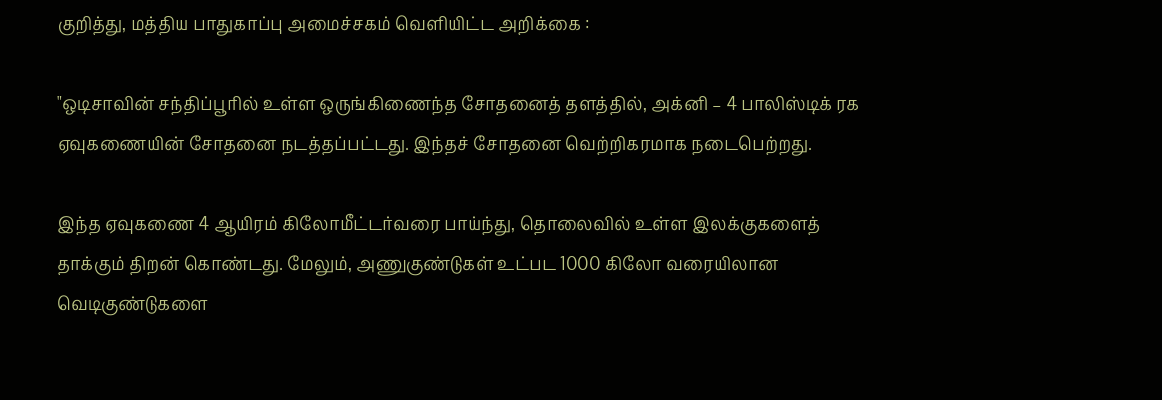குறித்து, மத்திய பாதுகாப்பு அமைச்சகம் வெளியிட்ட அறிக்கை :

"ஒடிசாவின் சந்திப்பூரில் உள்ள ஒருங்கிணைந்த சோதனைத் தளத்தில், அக்னி – 4 பாலிஸ்டிக் ரக ஏவுகணையின் சோதனை நடத்தப்பட்டது. இந்தச் சோதனை வெற்றிகரமாக நடைபெற்றது.

இந்த ஏவுகணை 4 ஆயிரம் கிலோமீட்டர்வரை பாய்ந்து, தொலைவில் உள்ள இலக்குகளைத் தாக்கும் திறன் கொண்டது. மேலும், அணுகுண்டுகள் உட்பட 1000 கிலோ வரையிலான வெடிகுண்டுகளை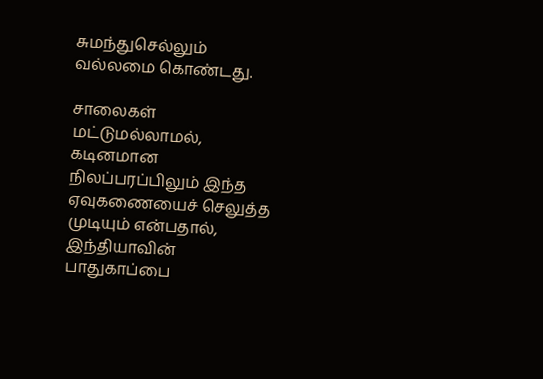சுமந்துசெல்லும் வல்லமை கொண்டது.

சாலைகள் மட்டுமல்லாமல், கடினமான நிலப்பரப்பிலும் இந்த ஏவுகணையைச் செலுத்த முடியும் என்பதால், இந்தியாவின் பாதுகாப்பை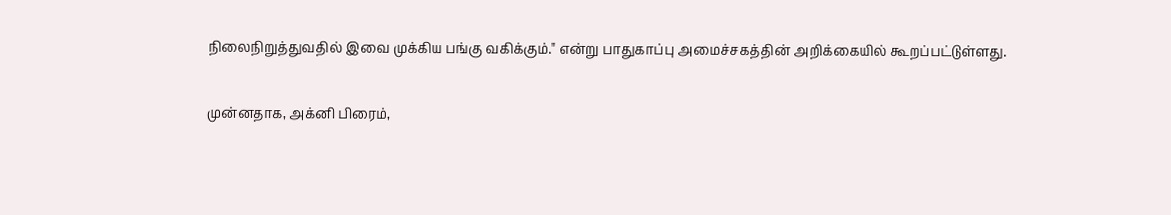நிலைநிறுத்துவதில் இவை முக்கிய பங்கு வகிக்கும்." என்று பாதுகாப்பு அமைச்சகத்தின் அறிக்கையில் கூறப்பட்டுள்ளது.

முன்னதாக, அக்னி பிரைம்,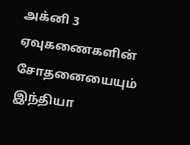அக்னி 3 ஏவுகணைகளின் சோதனையையும் இந்தியா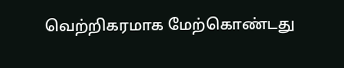வெற்றிகரமாக மேற்கொண்டது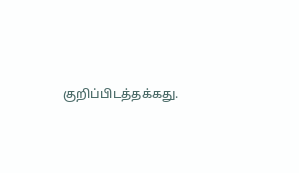குறிப்பிடத்தக்கது.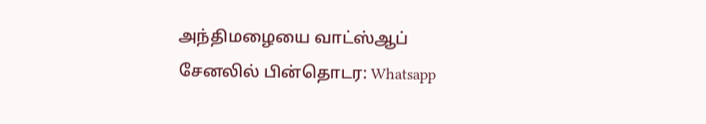அந்திமழையை வாட்ஸ்ஆப் சேனலில் பின்தொடர: Whatsapp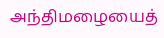அந்திமழையைத்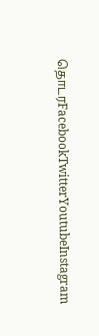தொடரFacebookTwitterYoutubeInstagram